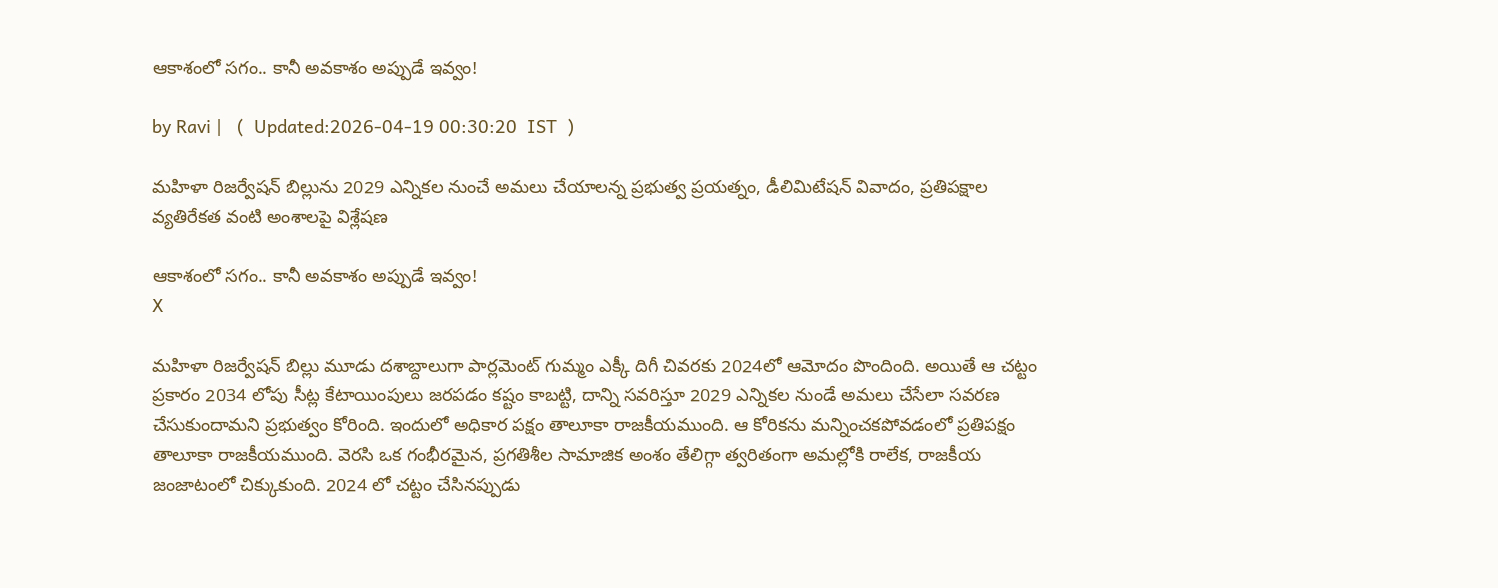ఆకాశంలో సగం.. కానీ అవకాశం అప్పుడే ఇవ్వం!

by Ravi |   (  Updated:2026-04-19 00:30:20  IST  )

మహిళా రిజర్వేషన్ బిల్లును 2029 ఎన్నికల నుంచే అమలు చేయాలన్న ప్రభుత్వ ప్రయత్నం, డీలిమిటేషన్ వివాదం, ప్రతిపక్షాల వ్యతిరేకత వంటి అంశాలపై విశ్లేషణ

ఆకాశంలో సగం.. కానీ అవకాశం అప్పుడే ఇవ్వం!
X

మహిళా రిజర్వేషన్ బిల్లు మూడు దశాబ్దాలుగా పార్లమెంట్ గుమ్మం ఎక్కీ దిగీ చివరకు 2024లో ఆమోదం పొందింది. అయితే ఆ చట్టం ప్రకారం 2034 లోపు సీట్ల కేటాయింపులు జరపడం కష్టం కాబట్టి, దాన్ని సవరిస్తూ 2029 ఎన్నికల నుండే అమలు చేసేలా సవరణ చేసుకుందామని ప్రభుత్వం కోరింది. ఇందులో అధికార పక్షం తాలూకా రాజకీయముంది. ఆ కోరికను మన్నించకపోవడంలో ప్రతిపక్షం తాలూకా రాజకీయముంది. వెరసి ఒక గంభీరమైన, ప్రగతిశీల సామాజిక అంశం తేలిగ్గా త్వరితంగా అమల్లోకి రాలేక, రాజకీయ జంజాటంలో చిక్కుకుంది. 2024 లో చట్టం చేసినప్పుడు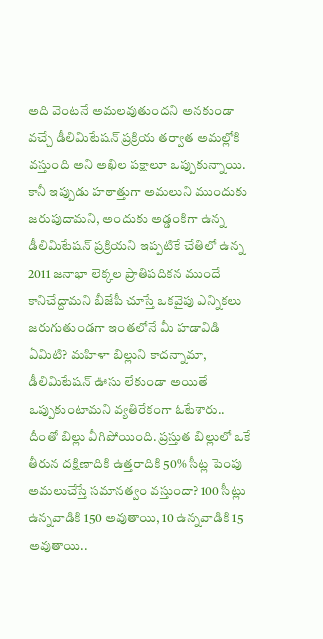అది వెంటనే అమలవుతుందని అనకుండా వచ్చే డీలిమిటేషన్ ప్రక్రియ తర్వాత అమల్లోకి వస్తుంది అని అఖిల పక్షాలూ ఒప్పుకున్నాయి. కానీ ఇప్పుడు హఠాత్తుగా అమలుని ముందుకు జరుపుదామని, అందుకు అడ్డంకిగా ఉన్న డీలిమిటేషన్ ప్రక్రియని ఇప్పటికే చేతిలో ఉన్న 2011 జనాభా లెక్కల ప్రాతిపదికన ముందే కానిచేద్దామని బీజేపీ చూస్తే ఒకవైపు ఎన్నికలు జరుగుతుండగా ఇంతలోనే మీ హడావిడి ఏమిటి? మహిళా బిల్లుని కాదన్నామా, డీలిమిటేషన్ ఊసు లేకుండా అయితే ఒప్పుకుంటామని వ్యతిరేకంగా ఓటేశారు.. దీంతో బిల్లు వీగిపోయింది. ప్రస్తుత బిల్లులో ఒకే తీరున దక్షిణాదికి ఉత్తరాదికి 50% సీట్ల పెంపు అమలుచేస్తే సమానత్వం వస్తుందా? 100 సీట్లు ఉన్నవాడికి 150 అవుతాయి, 10 ఉన్నవాడికి 15 అవుతాయి..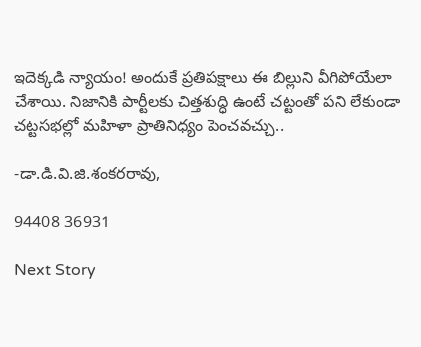ఇదెక్కడి న్యాయం! అందుకే ప్రతిపక్షాలు ఈ బిల్లుని వీగిపోయేలా చేశాయి. నిజానికి పార్టీలకు చిత్తశుద్ధి ఉంటే చట్టంతో పని లేకుండా చట్టసభల్లో మహిళా ప్రాతినిధ్యం పెంచవచ్చు..

-డా.డి.వి.జి.శంకరరావు,

94408 36931

Next Story